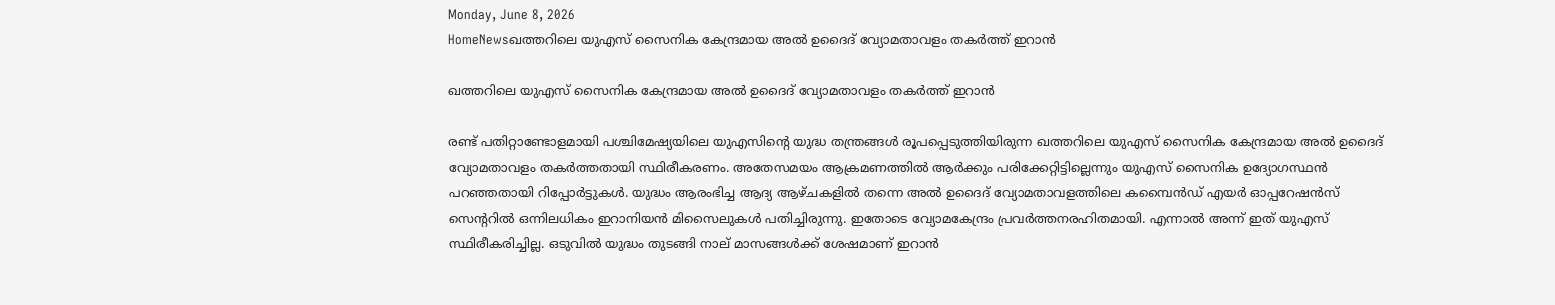Monday, June 8, 2026
HomeNewsഖത്തറിലെ യുഎസ് സൈനിക കേന്ദ്രമായ അല്‍ ഉദൈദ് വ്യോമതാവളം തക‍ർത്ത് ഇറാൻ

ഖത്തറിലെ യുഎസ് സൈനിക കേന്ദ്രമായ അല്‍ ഉദൈദ് വ്യോമതാവളം തക‍ർത്ത് ഇറാൻ

രണ്ട് പതിറ്റാണ്ടോളമായി പശ്ചിമേഷ്യയിലെ യുഎസിന്‍റെ യുദ്ധ തന്ത്രങ്ങള്‍ രൂപപ്പെടുത്തിയിരുന്ന ഖത്തറിലെ യുഎസ് സൈനിക കേന്ദ്രമായ അല്‍ ഉദൈദ് വ്യോമതാവളം തക‍ർത്തതായി സ്ഥിരീകരണം. അതേസമയം ആക്രമണത്തില്‍ ആർക്കും പരിക്കേറ്റിട്ടില്ലെന്നും യുഎസ് സൈനിക ഉദ്യോഗസ്ഥൻ പറഞ്ഞതായി റിപ്പോർട്ടുകള്‍. യുദ്ധം ആരംഭിച്ച ആദ്യ ആഴ്ചകളില്‍ തന്നെ അല്‍ ഉദൈദ് വ്യോമതാവളത്തിലെ കമ്പൈൻഡ് എയർ ഓപ്പറേഷൻസ് സെന്‍ററില്‍ ഒന്നിലധികം ഇറാനിയൻ മിസൈലുകള്‍ പതിച്ചിരുന്നു. ഇതോടെ വ്യോമകേന്ദ്രം പ്രവർത്തനരഹിതമായി. എന്നാല്‍ അന്ന് ഇത് യുഎസ് സ്ഥിരീകരിച്ചില്ല. ഒടുവില്‍ യുദ്ധം തുടങ്ങി നാല് മാസങ്ങള്‍ക്ക് ശേഷമാണ് ഇറാൻ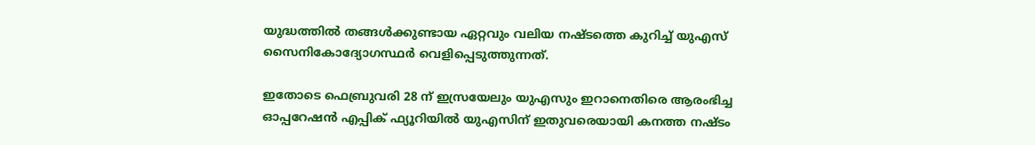യുദ്ധത്തില്‍ തങ്ങള്‍ക്കുണ്ടായ ഏറ്റവും വലിയ നഷ്ടത്തെ കുറിച്ച്‌ യുഎസ് സൈനികോദ്യോഗസ്ഥർ വെളിപ്പെടുത്തുന്നത്.

ഇതോടെ ഫെബ്രുവരി 28 ന് ഇസ്രയേലും യുഎസും ഇറാനെതിരെ ആരംഭിച്ച ഓപ്പറേഷൻ എപ്പിക് ഫ്യൂറിയില്‍ യുഎസിന് ഇതുവരെയായി കനത്ത നഷ്ടം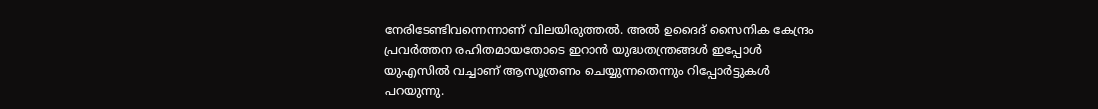നേരിടേണ്ടിവന്നെന്നാണ് വിലയിരുത്തല്‍. അല്‍ ഉദൈദ് സൈനിക കേന്ദ്രം പ്രവർത്തന രഹിതമായതോടെ ഇറാൻ യുദ്ധതന്ത്രങ്ങള്‍ ഇപ്പോള്‍ യുഎസില്‍ വച്ചാണ് ആസൂത്രണം ചെയ്യുന്നതെന്നും റിപ്പോർട്ടുകള്‍ പറയുന്നു.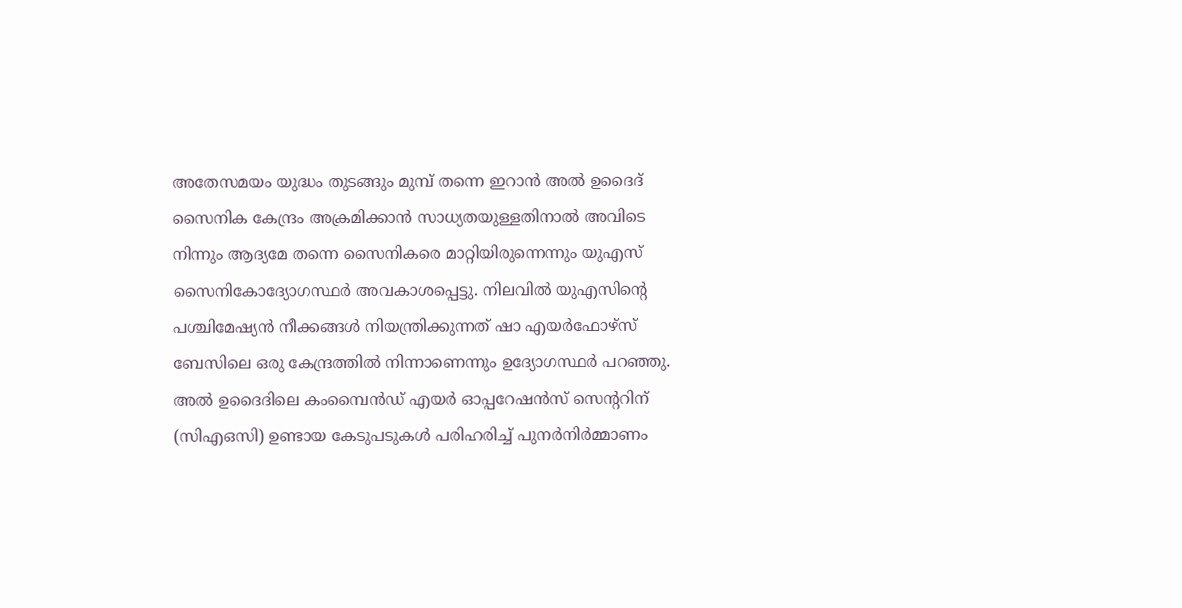അതേസമയം യുദ്ധം തുടങ്ങും മുമ്പ് തന്നെ ഇറാൻ അല്‍ ഉദൈദ് സൈനിക കേന്ദ്രം അക്രമിക്കാൻ സാധ്യതയുള്ളതിനാല്‍ അവിടെ നിന്നും ആദ്യമേ തന്നെ സൈനികരെ മാറ്റിയിരുന്നെന്നും യുഎസ് സൈനികോദ്യോഗസ്ഥർ അവകാശപ്പെട്ടു. നിലവില്‍ യുഎസിന്‍റെ പശ്ചിമേഷ്യൻ നീക്കങ്ങള്‍ നിയന്ത്രിക്കുന്നത് ഷാ എയർഫോഴ്‌സ് ബേസിലെ ഒരു കേന്ദ്രത്തില്‍ നിന്നാണെന്നും ഉദ്യോഗസ്ഥർ പറഞ്ഞു. അല്‍ ഉദൈദിലെ കംമ്പൈൻഡ് എയർ ഓപ്പറേഷൻസ് സെന്‍ററിന് (സിഎഒസി) ഉണ്ടായ കേടുപടുകള്‍ പരിഹരിച്ച്‌ പുനർനിർമ്മാണം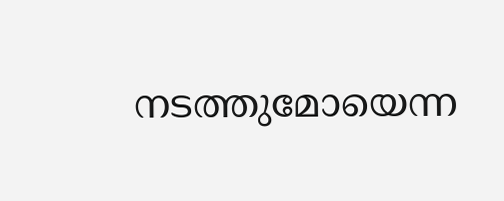നടത്തുമോയെന്ന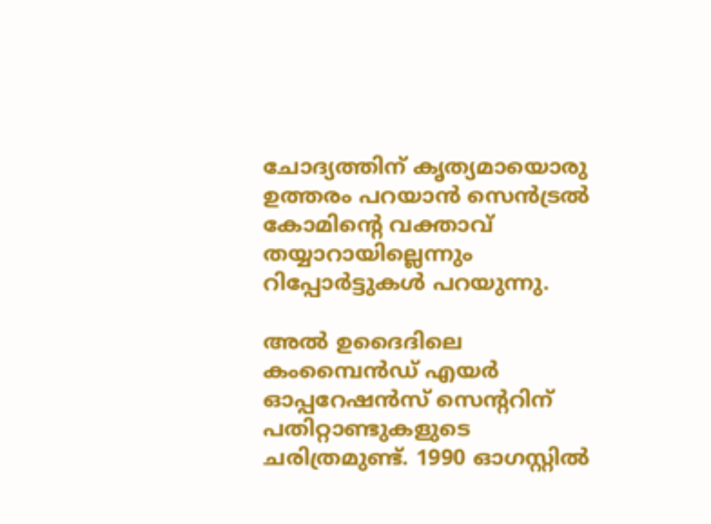ചോദ്യത്തിന് കൃത്യമായൊരു ഉത്തരം പറയാൻ സെൻട്രല്‍ കോമിന്‍റെ വക്താവ് തയ്യാറായില്ലെന്നും റിപ്പോർട്ടുകള്‍ പറയുന്നു.

അല്‍ ഉദൈദിലെ കംമ്പൈൻഡ് എയർ ഓപ്പറേഷൻസ് സെന്‍ററിന് പതിറ്റാണ്ടുകളുടെ ചരിത്രമുണ്ട്. 1990 ഓഗസ്റ്റില്‍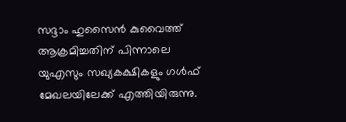സദ്ദാം ഹുസൈൻ കുവൈത്ത് ആക്രമിച്ചതിന് പിന്നാലെ യുഎസും സഖ്യകക്ഷികളും ഗള്‍ഫ് മേഖലയിലേക്ക് എത്തിയിരുന്നു.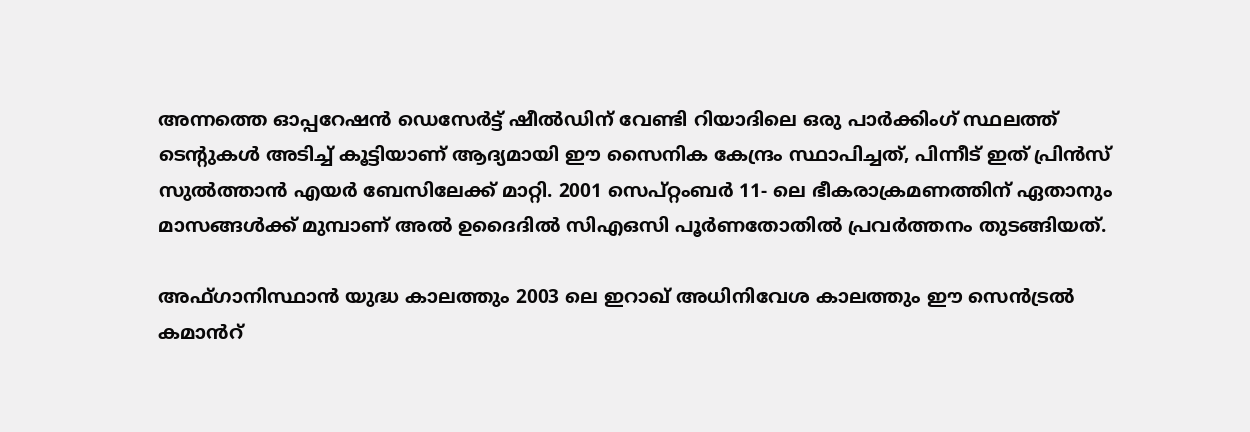അന്നത്തെ ഓപ്പറേഷൻ ഡെസേർട്ട് ഷീല്‍ഡിന് വേണ്ടി റിയാദിലെ ഒരു പാർക്കിംഗ് സ്ഥലത്ത് ടെന്‍റുകള്‍ അടിച്ച്‌ കൂട്ടിയാണ് ആദ്യമായി ഈ സൈനിക കേന്ദ്രം സ്ഥാപിച്ചത്, പിന്നീട് ഇത് പ്രിൻസ് സുല്‍ത്താൻ എയർ ബേസിലേക്ക് മാറ്റി. 2001 സെപ്റ്റംബർ 11- ലെ ഭീകരാക്രമണത്തിന് ഏതാനും മാസങ്ങള്‍ക്ക് മുമ്പാണ് അല്‍ ഉദൈദില്‍ സിഎഒസി പൂർണതോതില്‍ പ്രവർത്തനം തുടങ്ങിയത്.

അഫ്ഗാനിസ്ഥാൻ യുദ്ധ കാലത്തും 2003 ലെ ഇറാഖ് അധിനിവേശ കാലത്തും ഈ സെന്‍ട്രല്‍ കമാൻറ്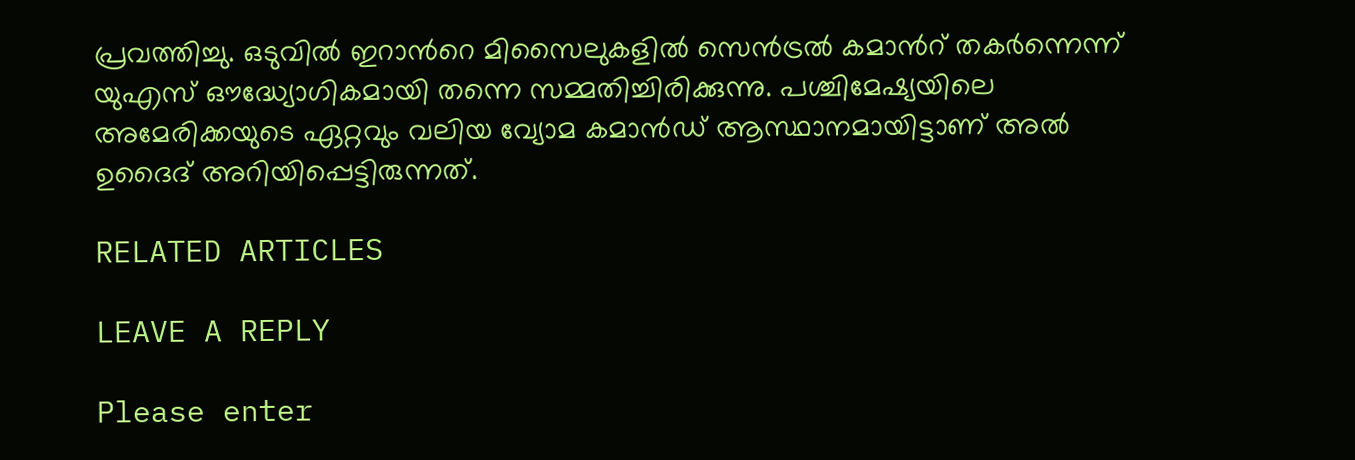പ്രവ‍ത്തിച്ചു. ഒടുവില്‍ ഇറാൻറെ മിസൈലുകളില്‍ സെൻട്രല്‍ കമാന്‍റ് തകർന്നെന്ന് യുഎസ് ഔദ്ധ്യോഗികമായി തന്നെ സമ്മതിച്ചിരിക്കുന്നു. പശ്ചിമേഷ്യയിലെ അമേരിക്കയുടെ ഏറ്റവും വലിയ വ്യോമ കമാൻഡ് ആസ്ഥാനമായിട്ടാണ് അല്‍ ഉദൈദ് അറിയിപ്പെട്ടിരുന്നത്.

RELATED ARTICLES

LEAVE A REPLY

Please enter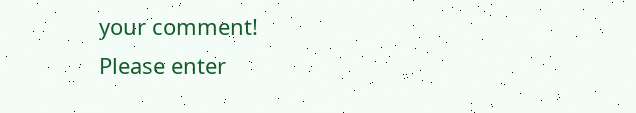your comment!
Please enter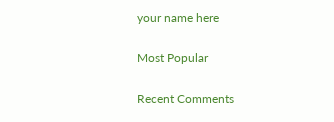your name here

Most Popular

Recent Comments